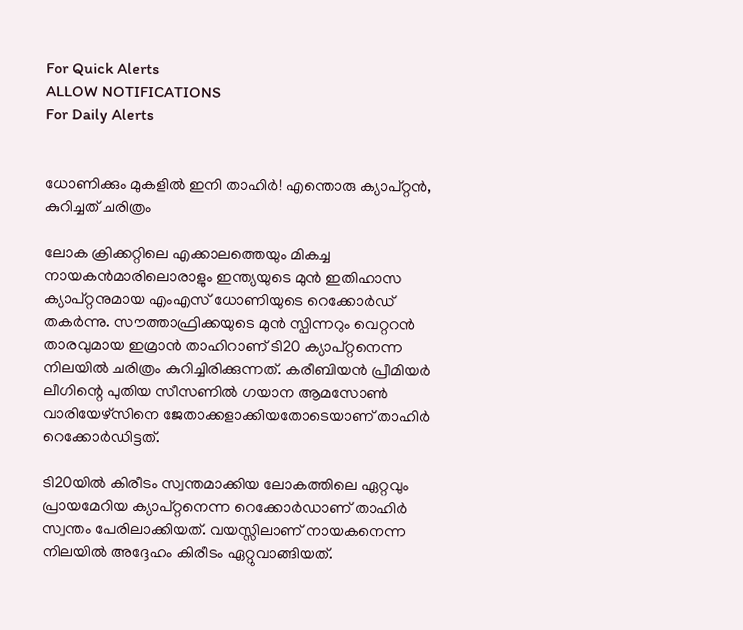For Quick Alerts
ALLOW NOTIFICATIONS
For Daily Alerts


ധോണിക്കും മുകളില്‍ ഇനി താഹിര്‍! എന്തൊരു ക്യാപ്റ്റന്‍, കുറിച്ചത് ചരിത്രം

ലോക ക്രിക്കറ്റിലെ എക്കാലത്തെയും മികച്ച നായകന്‍മാരിലൊരാളും ഇന്ത്യയുടെ മുന്‍ ഇതിഹാസ ക്യാപ്റ്റനുമായ എംഎസ് ധോണിയുടെ റെക്കോര്‍ഡ് തകര്‍ന്നു. സൗത്താഫ്രിക്കയുടെ മുന്‍ സ്പിന്നറും വെറ്ററന്‍ താരവുമായ ഇമ്രാന്‍ താഹിറാണ് ടി20 ക്യാപ്റ്റനെന്ന നിലയില്‍ ചരിത്രം കുറിച്ചിരിക്കുന്നത്. കരീബിയന്‍ പ്രീമിയര്‍ ലീഗിന്റെ പുതിയ സീസണില്‍ ഗയാന ആമസോണ്‍ വാരിയേഴ്‌സിനെ ജേതാക്കളാക്കിയതോടെയാണ് താഹിര്‍ റെക്കോര്‍ഡിട്ടത്.

ടി20യില്‍ കിരീടം സ്വന്തമാക്കിയ ലോകത്തിലെ ഏറ്റവും പ്രായമേറിയ ക്യാപ്റ്റനെന്ന റെക്കോര്‍ഡാണ് താഹിര്‍ സ്വന്തം പേരിലാക്കിയത്. വയസ്സിലാണ് നായകനെന്ന നിലയില്‍ അദ്ദേഹം കിരീടം ഏറ്റുവാങ്ങിയത്.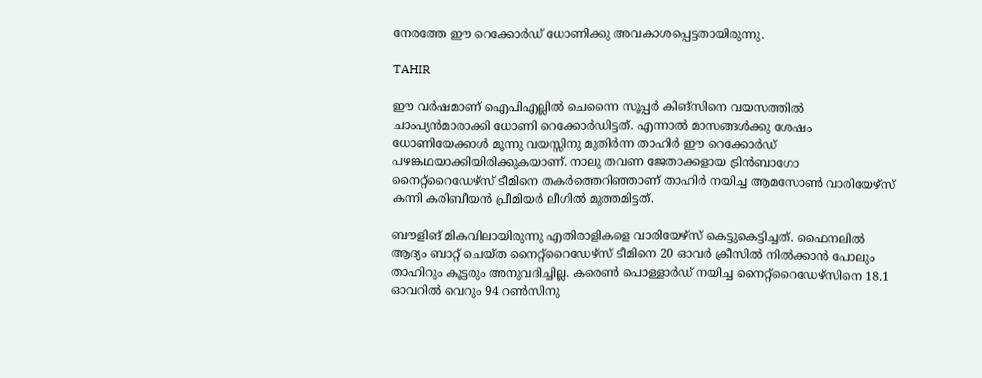നേരത്തേ ഈ റെക്കോര്‍ഡ് ധോണിക്കു അവകാശപ്പെട്ടതായിരുന്നു.

TAHIR

ഈ വര്‍ഷമാണ് ഐപിഎല്ലില്‍ ചെന്നൈ സൂപ്പര്‍ കിങ്‌സിനെ വയസത്തില്‍ ചാംപ്യന്‍മാരാക്കി ധോണി റെക്കോര്‍ഡിട്ടത്. എന്നാല്‍ മാസങ്ങള്‍ക്കു ശേഷം ധോണിയേക്കാള്‍ മൂന്നു വയസ്സിനു മുതിര്‍ന്ന താഹിര്‍ ഈ റെക്കോര്‍ഡ് പഴങ്കഥയാക്കിയിരിക്കുകയാണ്. നാലു തവണ ജേതാക്കളായ ട്രിന്‍ബാഗോ നൈറ്റ്‌റൈഡേഴ്‌സ് ടീമിനെ തകര്‍ത്തെറിഞ്ഞാണ് താഹിര്‍ നയിച്ച ആമസോണ്‍ വാരിയേഴ്‌സ് കന്നി കരിബീയന്‍ പ്രീമിയര്‍ ലീഗില്‍ മുത്തമിട്ടത്.

ബൗളിങ് മികവിലായിരുന്നു എതിരാളികളെ വാരിയേഴ്‌സ് കെട്ടുകെട്ടിച്ചത്. ഫൈനലില്‍ ആദ്യം ബാറ്റ് ചെയ്ത നൈറ്റ്‌റൈഡേഴ്‌സ് ടീമിനെ 20 ഓവര്‍ ക്രീസില്‍ നില്‍ക്കാന്‍ പോലും താഹിറും കൂട്ടരും അനുവദിച്ചില്ല. കരെണ്‍ പൊള്ളാര്‍ഡ് നയിച്ച നൈറ്റ്‌റൈഡേഴ്‌സിനെ 18.1 ഓവറില്‍ വെറും 94 റണ്‍സിനു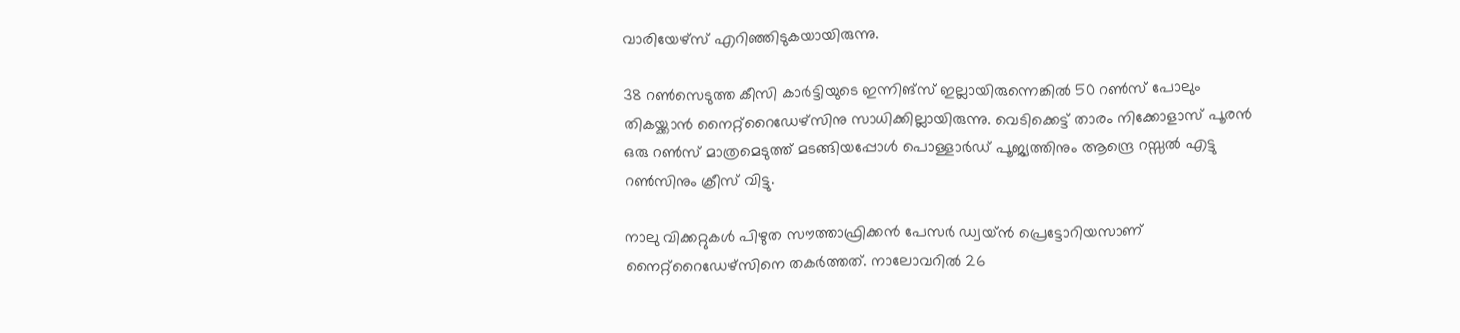വാരിയേഴ്‌സ് എറിഞ്ഞിടുകയായിരുന്നു.

38 റണ്‍സെടുത്ത കീസി കാര്‍ട്ടിയുടെ ഇന്നിങ്‌സ് ഇല്ലായിരുന്നെങ്കില്‍ 50 റണ്‍സ് പോലും തികയ്ക്കാന്‍ നൈറ്റ്‌റൈഡേഴ്‌സിനു സാധിക്കില്ലായിരുന്നു. വെടിക്കെട്ട് താരം നിക്കോളാസ് പൂരന്‍ ഒരു റണ്‍സ് മാത്രമെടുത്ത് മടങ്ങിയപ്പോള്‍ പൊള്ളാര്‍ഡ് പൂജ്യത്തിനും ആന്ദ്രെ റസ്സല്‍ എട്ടു റണ്‍സിനും ക്രീസ് വിട്ടു.

നാലു വിക്കറ്റുകള്‍ പിഴുത സൗത്താഫ്രിക്കന്‍ പേസര്‍ ഡ്വയ്ന്‍ പ്രെട്ടോറിയസാണ് നൈറ്റ്‌റൈഡേഴ്‌സിനെ തകര്‍ത്തത്. നാലോവറില്‍ 26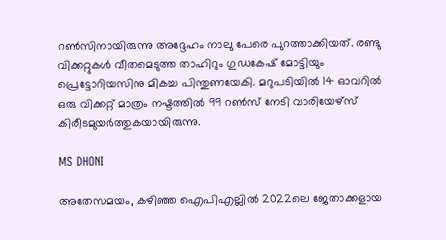റണ്‍സിനായിരുന്നു അദ്ദേഹം നാലു പേരെ പുറത്താക്കിയത്. രണ്ടു വിക്കറ്റുകള്‍ വീതമെടുത്ത താഹിറും ഗുഡകേഷ് മോട്ടിയും പ്രെട്ടോറിയസിനു മികച്ച പിന്തുണയേകി. മറുപടിയില്‍ 14 ഓവറില്‍ ഒരു വിക്കറ്റ് മാത്രം നഷ്ടത്തില്‍ 99 റണ്‍സ് നേടി വാരിയേഴ്‌സ് കിരീടമുയര്‍ത്തുകയായിരുന്നു.

MS DHONI

അതേസമയം, കഴിഞ്ഞ ഐപിഎല്ലില്‍ 2022ലെ ജേതാക്കളായ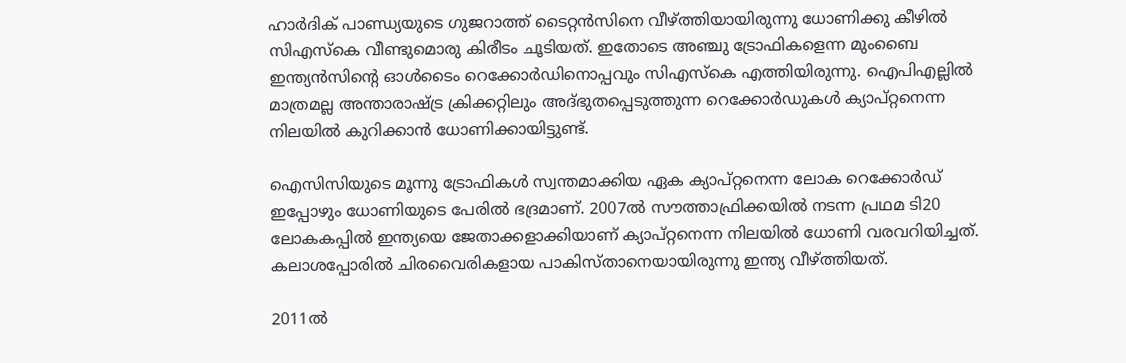ഹാര്‍ദിക് പാണ്ഡ്യയുടെ ഗുജറാത്ത് ടൈറ്റന്‍സിനെ വീഴ്ത്തിയായിരുന്നു ധോണിക്കു കീഴില്‍ സിഎസ്‌കെ വീണ്ടുമൊരു കിരീടം ചൂടിയത്. ഇതോടെ അഞ്ചു ട്രോഫികളെന്ന മുംബൈ ഇന്ത്യന്‍സിന്റെ ഓള്‍ടൈം റെക്കോര്‍ഡിനൊപ്പവും സിഎസ്‌കെ എത്തിയിരുന്നു. ഐപിഎല്ലില്‍ മാത്രമല്ല അന്താരാഷ്ട്ര ക്രിക്കറ്റിലും അദ്ഭുതപ്പെടുത്തുന്ന റെക്കോര്‍ഡുകള്‍ ക്യാപ്റ്റനെന്ന നിലയില്‍ കുറിക്കാന്‍ ധോണിക്കായിട്ടുണ്ട്.

ഐസിസിയുടെ മൂന്നു ട്രോഫികള്‍ സ്വന്തമാക്കിയ ഏക ക്യാപ്റ്റനെന്ന ലോക റെക്കോര്‍ഡ് ഇപ്പോഴും ധോണിയുടെ പേരില്‍ ഭദ്രമാണ്. 2007ല്‍ സൗത്താഫ്രിക്കയില്‍ നടന്ന പ്രഥമ ടി20 ലോകകപ്പില്‍ ഇന്ത്യയെ ജേതാക്കളാക്കിയാണ് ക്യാപ്റ്റനെന്ന നിലയില്‍ ധോണി വരവറിയിച്ചത്. കലാശപ്പോരില്‍ ചിരവൈരികളായ പാകിസ്താനെയായിരുന്നു ഇന്ത്യ വീഴ്ത്തിയത്.

2011ല്‍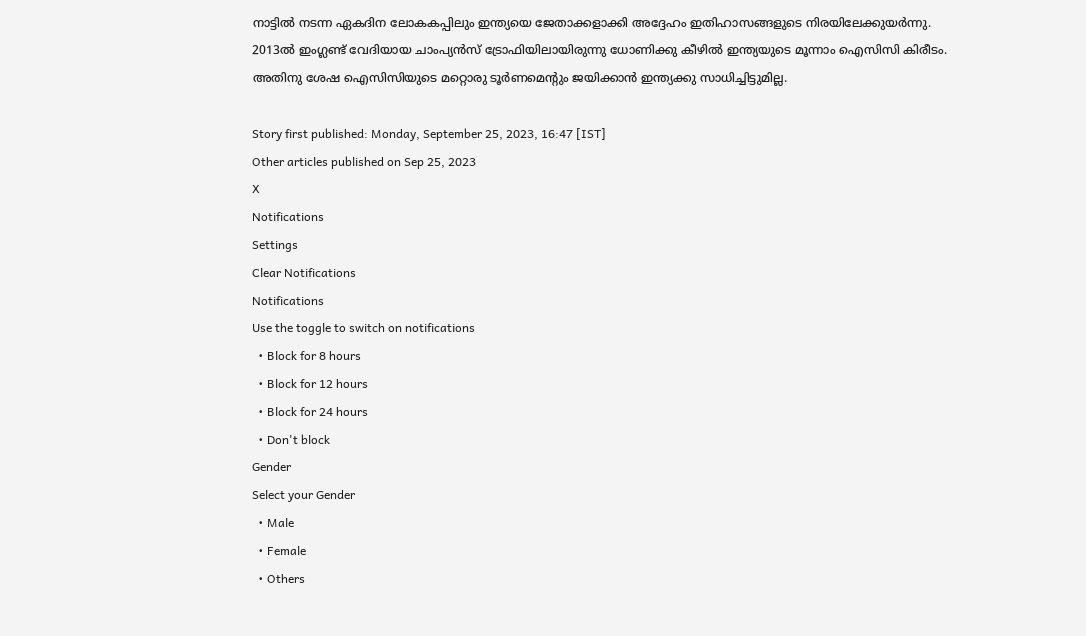നാട്ടില്‍ നടന്ന ഏകദിന ലോകകപ്പിലും ഇന്ത്യയെ ജേതാക്കളാക്കി അദ്ദേഹം ഇതിഹാസങ്ങളുടെ നിരയിലേക്കുയര്‍ന്നു. 2013ല്‍ ഇംഗ്ലണ്ട് വേദിയായ ചാംപ്യന്‍സ് ട്രോഫിയിലായിരുന്നു ധോണിക്കു കീഴില്‍ ഇന്ത്യയുടെ മൂന്നാം ഐസിസി കിരീടം. അതിനു ശേഷ ഐസിസിയുടെ മറ്റൊരു ടൂര്‍ണമെന്റും ജയിക്കാന്‍ ഇന്ത്യക്കു സാധിച്ചിട്ടുമില്ല.

Story first published: Monday, September 25, 2023, 16:47 [IST]
Other articles published on Sep 25, 2023
X
Notifications
Settings
Clear Notifications
Notifications
Use the toggle to switch on notifications
  • Block for 8 hours
  • Block for 12 hours
  • Block for 24 hours
  • Don't block
Gender
Select your Gender
  • Male
  • Female
  • Others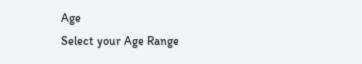Age
Select your Age Range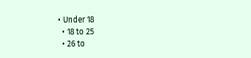• Under 18
  • 18 to 25
  • 26 to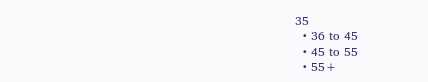35
  • 36 to 45
  • 45 to 55
  • 55+